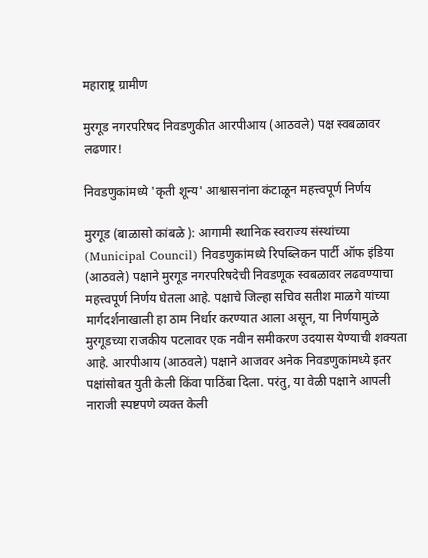महाराष्ट्र ग्रामीण

मुरगूड नगरपरिषद निवडणुकीत आरपीआय (आठवले) पक्ष स्वबळावर लढणार!

निवडणुकांमध्ये 'कृती शून्य' आश्वासनांना कंटाळून महत्त्वपूर्ण निर्णय

मुरगूड (बाळासो कांबळे ): आगामी स्थानिक स्वराज्य संस्थांच्या (Municipal Council) निवडणुकांमध्ये रिपब्लिकन पार्टी ऑफ इंडिया (आठवले) पक्षाने मुरगूड नगरपरिषदेची निवडणूक स्वबळावर लढवण्याचा महत्त्वपूर्ण निर्णय घेतला आहे. पक्षाचे जिल्हा सचिव सतीश माळगे यांच्या मार्गदर्शनाखाली हा ठाम निर्धार करण्यात आला असून, या निर्णयामुळे मुरगूडच्या राजकीय पटलावर एक नवीन समीकरण उदयास येण्याची शक्यता आहे. आरपीआय (आठवले) पक्षाने आजवर अनेक निवडणुकांमध्ये इतर पक्षांसोबत युती केली किंवा पाठिंबा दिला. परंतु, या वेळी पक्षाने आपली नाराजी स्पष्टपणे व्यक्त केली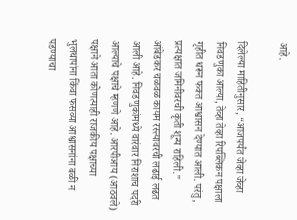आहे.

दिलेल्या माहितीनुसार, “आजपर्यंत जेव्हा जेव्हा निवडणुका आल्या, तेव्हा तेव्हा रिपब्लिकन पक्षाला गृहीत धरून फक्त आश्वासन देण्यात आली. परंतु, प्रत्यक्षात जमिनीवरची कृती शून्य राहिली.” आंबेडकर चळवळ कायम रस्त्यावरची लढाई लढत आली आहे. निवडणुकांमध्ये वारंवार निराशाच पदरी आल्याचे पक्षाचे म्हणणे आहे. आरपीआय (आठवले) पक्षाने आता कोणत्याही राजकीय पक्षाच्या भुलथापांना किंवा फसव्या आश्वासनांना बळी न पडण्याचा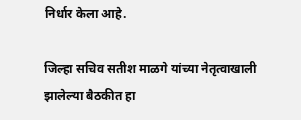निर्धार केला आहे.

जिल्हा सचिव सतीश माळगे यांच्या नेतृत्वाखाली झालेल्या बैठकीत हा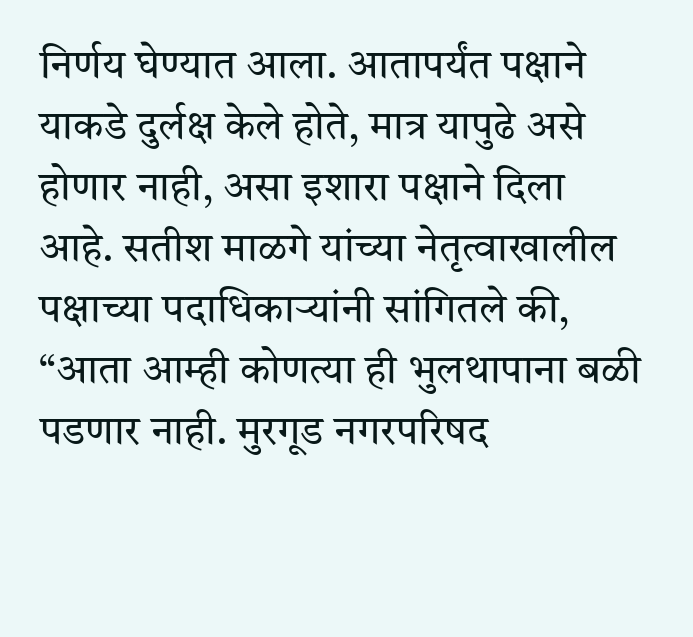निर्णय घेण्यात आला. आतापर्यंत पक्षाने याकडे दुर्लक्ष केले होते, मात्र यापुढे असे होणार नाही, असा इशारा पक्षाने दिला आहे. सतीश माळगे यांच्या नेतृत्वाखालील पक्षाच्या पदाधिकाऱ्यांनी सांगितले की, “आता आम्ही कोणत्या ही भुलथापाना बळी पडणार नाही. मुरगूड नगरपरिषद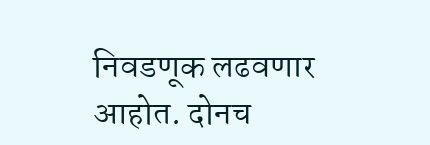निवडणूक लढवणार आहोत. दोनच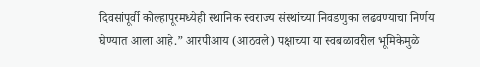दिवसांपूर्वी कोल्हापूरमध्येही स्थानिक स्वराज्य संस्थांच्या निवडणुका लढवण्याचा निर्णय घेण्यात आला आहे.” आरपीआय (आठवले) पक्षाच्या या स्वबळावरील भूमिकेमुळे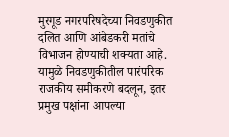मुरगूड नगरपरिषदेच्या निवडणुकीत दलित आणि आंबेडकरी मतांचे विभाजन होण्याची शक्यता आहे. यामुळे निवडणुकीतील पारंपरिक राजकीय समीकरणे बदलून, इतर प्रमुख पक्षांना आपल्या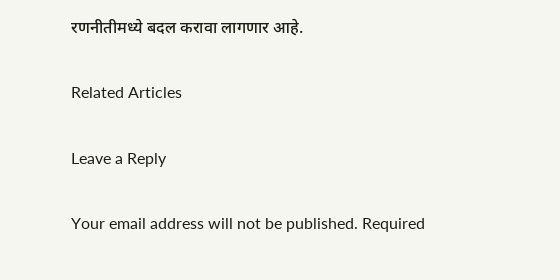रणनीतीमध्ये बदल करावा लागणार आहे.

Related Articles

Leave a Reply

Your email address will not be published. Required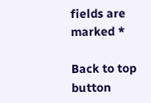fields are marked *

Back to top button